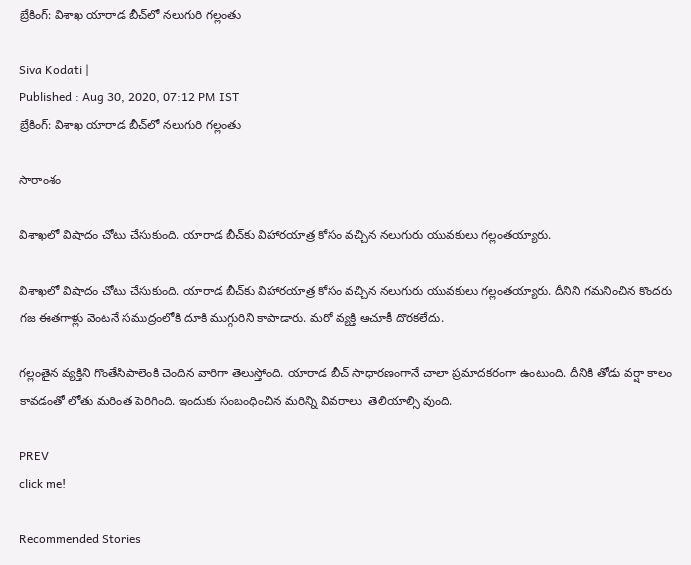బ్రేకింగ్: విశాఖ యారాడ బీచ్‌లో నలుగురి గల్లంతు

Siva Kodati |
Published : Aug 30, 2020, 07:12 PM IST
బ్రేకింగ్: విశాఖ యారాడ బీచ్‌లో నలుగురి గల్లంతు

సారాంశం

విశాఖలో విషాదం చోటు చేసుకుంది. యారాడ బీచ్‌కు విహారయాత్ర కోసం వచ్చిన నలుగురు యువకులు గల్లంతయ్యారు.

విశాఖలో విషాదం చోటు చేసుకుంది. యారాడ బీచ్‌కు విహారయాత్ర కోసం వచ్చిన నలుగురు యువకులు గల్లంతయ్యారు. దీనిని గమనించిన కొందరు గజ ఈతగాళ్లు వెంటనే సముద్రంలోకి దూకి ముగ్గురిని కాపాడారు. మరో వ్యక్తి ఆచూకీ దొరకలేదు.

గల్లంతైన వ్యక్తిని గొంతేసిపాలెంకి చెందిన వారిగా తెలుస్తోంది. యారాడ బీచ్ సాధారణంగానే చాలా ప్రమాదకరంగా ఉంటుంది. దీనికి తోడు వర్షా కాలం కావడంతో లోతు మరింత పెరిగింది. ఇందుకు సంబంధించిన మరిన్ని వివరాలు  తెలియాల్సి వుంది.

PREV
click me!

Recommended Stories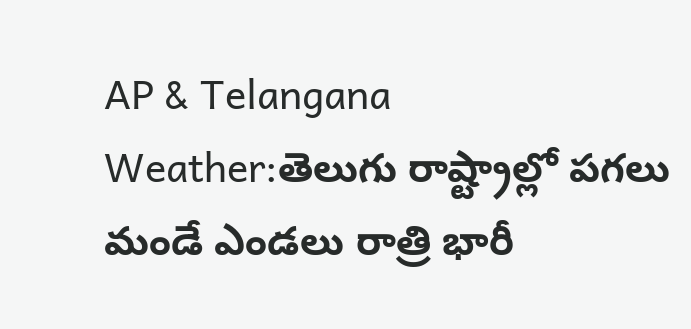AP & Telangana Weather:తెలుగు రాష్ట్రాల్లో పగలు మండే ఎండలు రాత్రి భారీ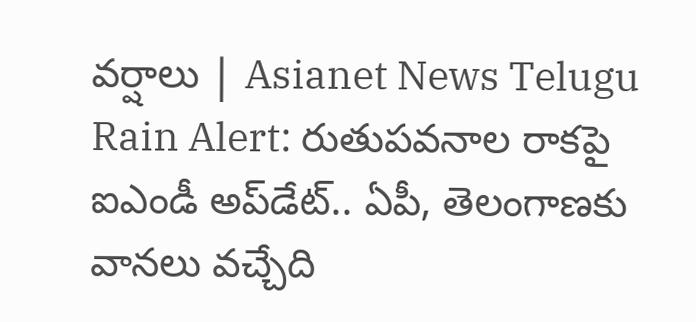వర్షాలు | Asianet News Telugu
Rain Alert: రుతుపవనాల రాకపై ఐఎండీ అప్‌డేట్.. ఏపీ, తెలంగాణకు వానలు వచ్చేది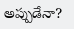అప్పుడేనా?